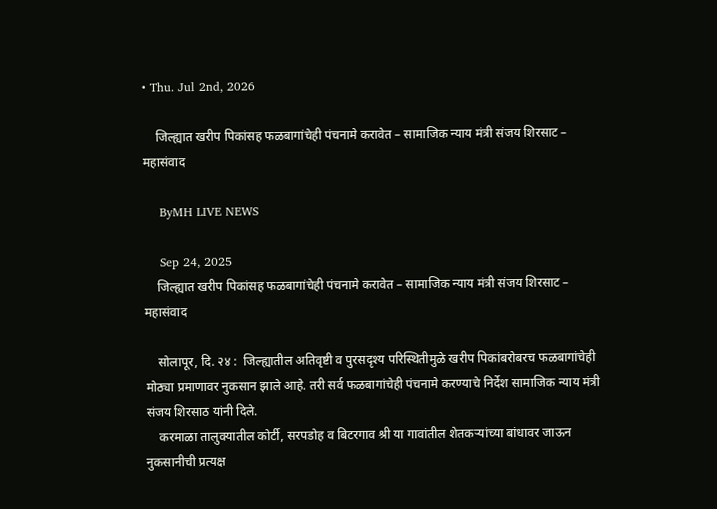• Thu. Jul 2nd, 2026

    जिल्ह्यात खरीप पिकांसह फळबागांचेही पंचनामे करावेत – सामाजिक न्याय मंत्री संजय शिरसाट – महासंवाद

    ByMH LIVE NEWS

    Sep 24, 2025
    जिल्ह्यात खरीप पिकांसह फळबागांचेही पंचनामे करावेत – सामाजिक न्याय मंत्री संजय शिरसाट – महासंवाद

    सोलापूर, दि. २४ :  जिल्ह्यातील अतिवृष्टी व पुरसदृश्य परिस्थितीमुळे खरीप पिकांबरोबरच फळबागांचेही मोठ्या प्रमाणावर नुकसान झाले आहे. तरी सर्व फळबागांचेही पंचनामे करण्याचे निर्देश सामाजिक न्याय मंत्री संजय शिरसाठ यांनी दिले.
    करमाळा तालुक्यातील कोर्टी, सरपडोह व बिटरगाव श्री या गावांतील शेतकऱ्यांच्या बांधावर जाऊन नुकसानीची प्रत्यक्ष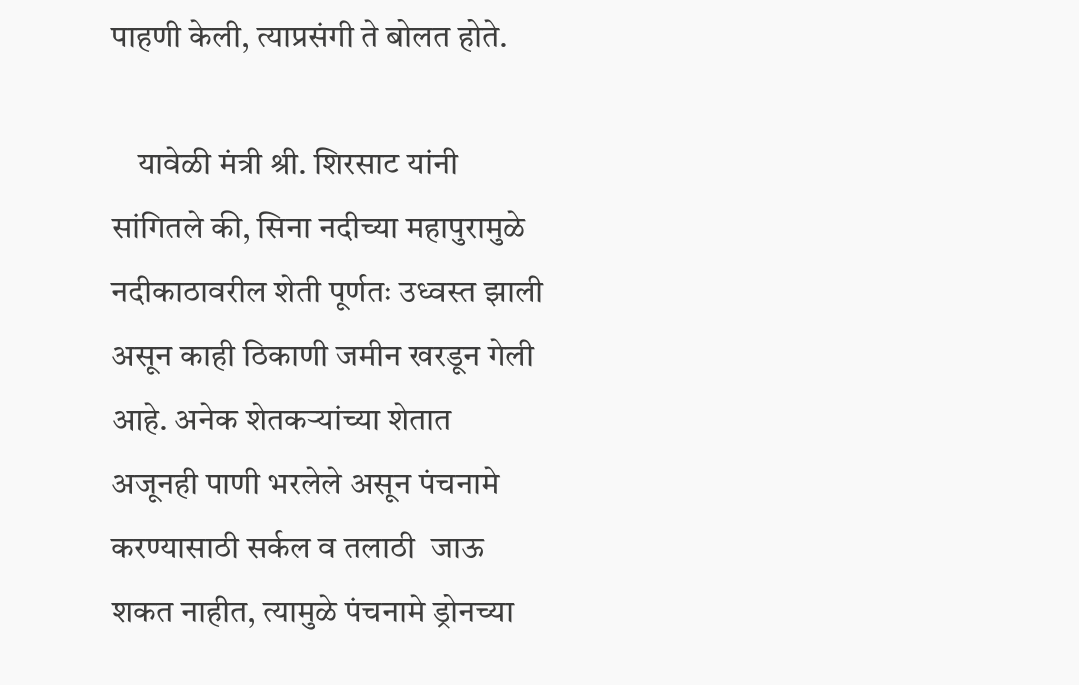पाहणी केली, त्याप्रसंगी ते बोलत होते.

    यावेळी मंत्री श्री. शिरसाट यांनी सांगितले की, सिना नदीच्या महापुरामुळे नदीकाठावरील शेती पूर्णतः उध्वस्त झाली असून काही ठिकाणी जमीन खरडून गेली आहे. अनेक शेतकऱ्यांच्या शेतात अजूनही पाणी भरलेले असून पंचनामे करण्यासाठी सर्कल व तलाठी  जाऊ शकत नाहीत, त्यामुळे पंचनामे ड्रोनच्या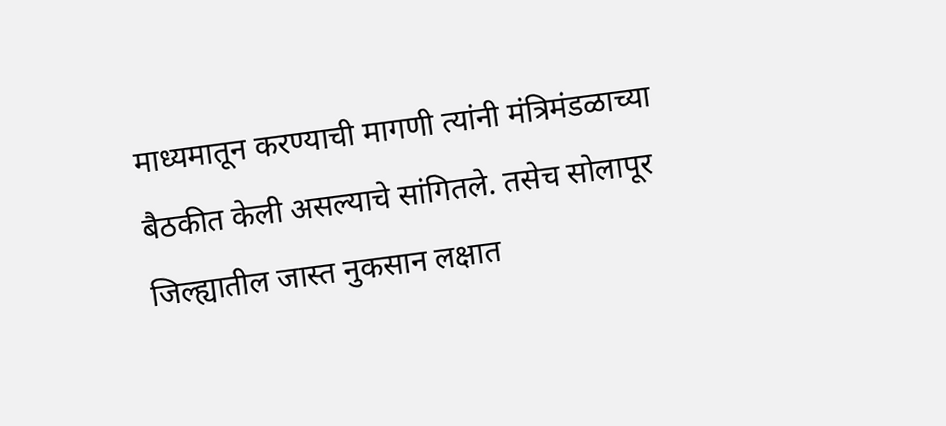माध्यमातून करण्याची मागणी त्यांनी मंत्रिमंडळाच्या बैठकीत केली असल्याचे सांगितले. तसेच सोलापूर जिल्ह्यातील जास्त नुकसान लक्षात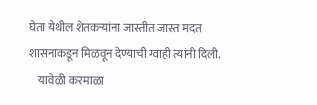घेता येथील शेतकऱ्यांना जास्तीत जास्त मदत शासनाकडून मिळवून देण्याची ग्वाही त्यांनी दिली.
    यावेळी करमाळा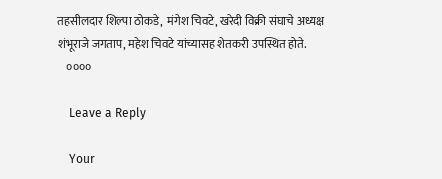तहसीलदार शिल्पा ठोकडे,  मंगेश चिवटे, खरेदी विक्री संघाचे अध्यक्ष शंभूराजे जगताप, महेश चिवटे यांच्यासह शेतकरी उपस्थित होते.
    ००००

    Leave a Reply

    Your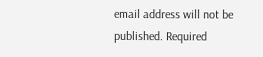email address will not be published. Required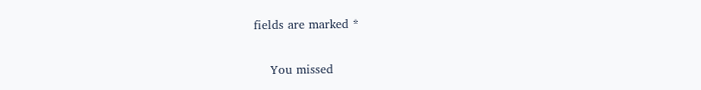fields are marked *

    You missed